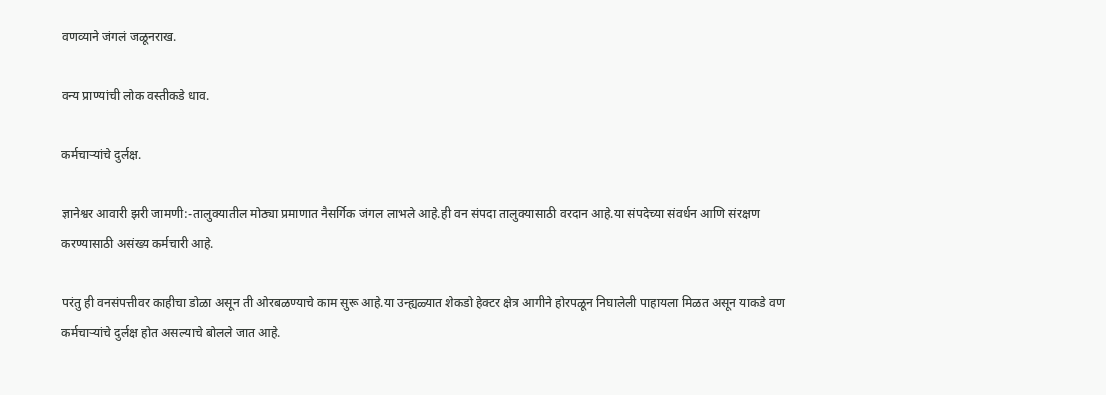वणव्याने जंगलं जळूनराख.

वन्य प्राण्यांची लोक वस्तीकडे धाव.

कर्मचाऱ्यांचे दुर्लक्ष.

ज्ञानेश्वर आवारी झरी जामणी:-तालुक्यातील मोठ्या प्रमाणात नैसर्गिक जंगल लाभले आहे.ही वन संपदा तालुक्यासाठी वरदान आहे.या संपदेच्या संवर्धन आणि संरक्षण करण्यासाठी असंख्य कर्मचारी आहे.

परंतु ही वनसंपत्तीवर काहीचा डोळा असून ती ओरबळण्याचे काम सुरू आहे.या उन्ह्यळ्यात शेकडो हेक्टर क्षेत्र आगीने होरपळून निघालेली पाहायला मिळत असून याकडे वण कर्मचाऱ्यांचे दुर्लक्ष होत असल्याचे बोलले जात आहे.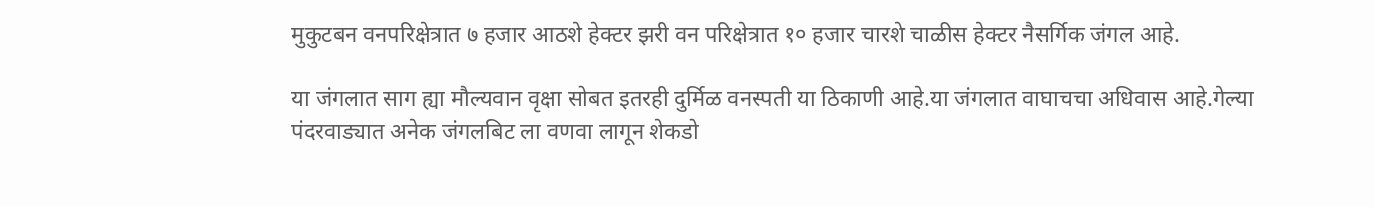मुकुटबन वनपरिक्षेत्रात ७ हजार आठशे हेक्टर झरी वन परिक्षेत्रात १० हजार चारशे चाळीस हेक्टर नैसर्गिक जंगल आहे.

या जंगलात साग ह्या मौल्यवान वृक्षा सोबत इतरही दुर्मिळ वनस्पती या ठिकाणी आहे.या जंगलात वाघाचचा अधिवास आहे.गेल्या पंदरवाड्यात अनेक जंगलबिट ला वणवा लागून शेकडो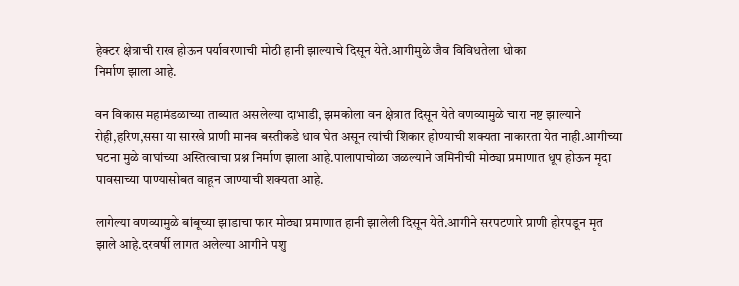हेक्टर क्षेत्राची राख होऊन पर्यावरणाची मोठी हानी झाल्याचे दिसून येते.आगीमुळे जैव विविधतेला धोका
निर्माण झाला आहे.

वन विकास महामंडळाच्या ताब्यात असलेल्या दाभाडी, झमकोला वन क्षेत्रात दिसून येते वणव्यामुळे चारा नष्ट झाल्याने रोही,हरिण,ससा या सारखे प्राणी मानव बस्तीकडे धाव घेत असून त्यांची शिकार होण्याची शक्यता नाकारता येत नाही.आगीच्या घटना मुळे वाघांच्या अस्तित्वाचा प्रश्न निर्माण झाला आहे.पालापाचोळा जळल्याने जमिनीची मोठ्या प्रमाणात धूप होऊन मृदा पावसाच्या पाण्यासोबत वाहून जाण्याची शक्यता आहे.

लागेल्या वणव्यामुळे बांबूच्या झाडाचा फार मोठ्या प्रमाणात हानी झालेली दिसून येते.आगीने सरपटणारे प्राणी होरपडून मृत झाले आहे.दरवर्षी लागत अलेल्या आगीने पशु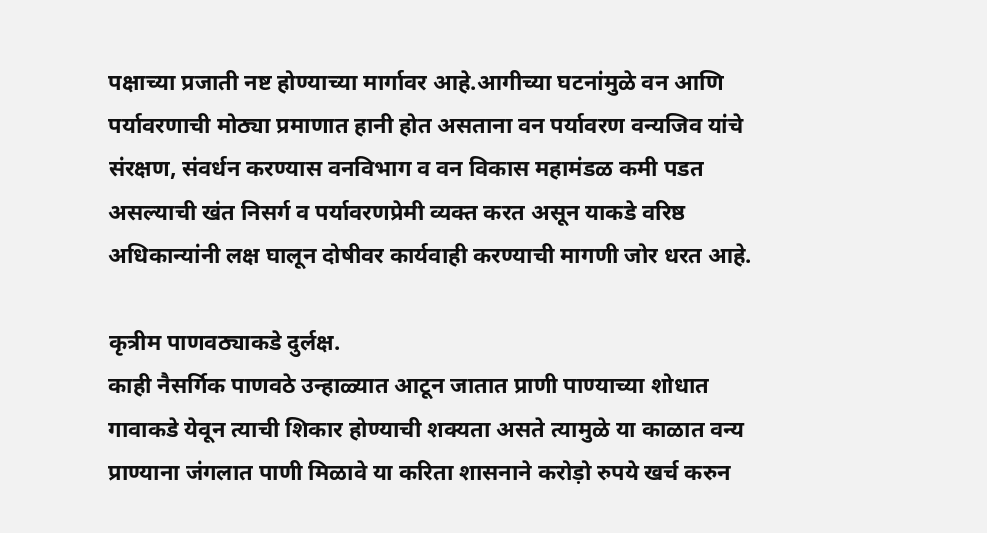पक्षाच्या प्रजाती नष्ट होण्याच्या मार्गावर आहे.आगीच्या घटनांमुळे वन आणि पर्यावरणाची मोठ्या प्रमाणात हानी होत असताना वन पर्यावरण वन्यजिव यांचे संरक्षण, संवर्धन करण्यास वनविभाग व वन विकास महामंडळ कमी पडत असल्याची खंत निसर्ग व पर्यावरणप्रेमी व्यक्त करत असून याकडे वरिष्ठ अधिकान्यांनी लक्ष घालून दोषीवर कार्यवाही करण्याची मागणी जोर धरत आहे.

कृत्रीम पाणवठ्याकडे दुर्लक्ष.
काही नैसर्गिक पाणवठे उन्हाळ्यात आटून जातात प्राणी पाण्याच्या शोधात गावाकडे येवून त्याची शिकार होण्याची शक्यता असते त्यामुळे या काळात वन्य प्राण्याना जंगलात पाणी मिळावे या करिता शासनाने करोड़ो रुपये खर्च करुन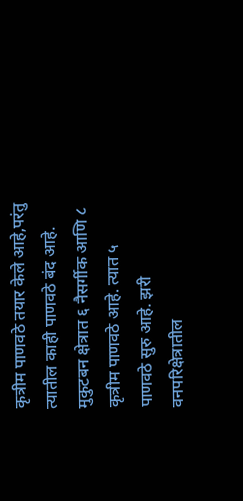कृत्रीम पाणवठे तयार केले आहे,परंतु त्यातील काही पाणवठे बंद आहे. मुकुटबन क्षेत्रात ६ नैसर्गीक आणि ८ कृत्रीम पाणवठे आहे. त्यात ५ पाणवठे सुरु आहे. झरी वनपरिक्षेत्रातील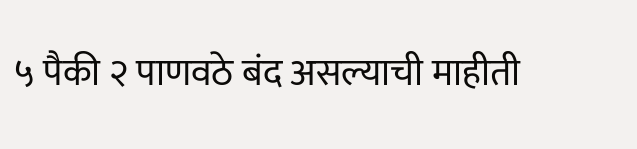५ पैकी २ पाणवठे बंद असल्याची माहीती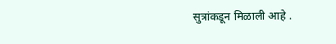सुत्रांकडून मिळाली आहे .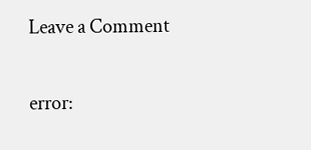Leave a Comment

error: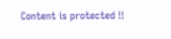Content is protected !!